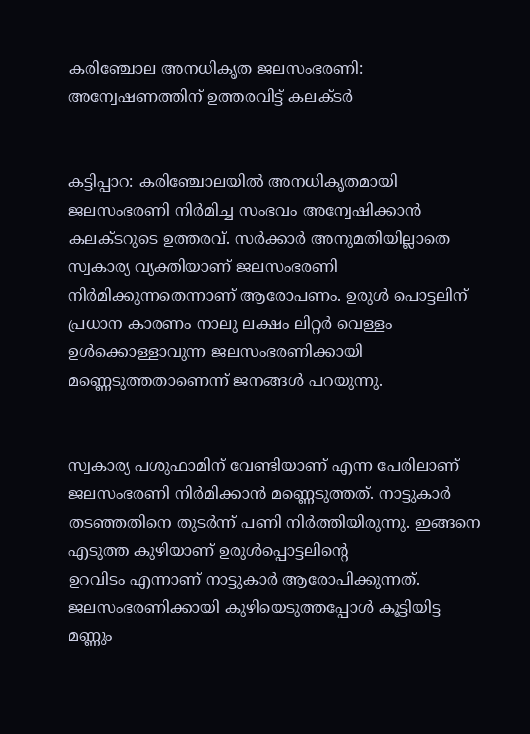കരിഞ്ചോല അനധികൃത ജലസംഭരണി: അന്വേഷണത്തിന് ഉത്തരവിട്ട് കലക്ടര്‍


കട്ടിപ്പാറ: കരിഞ്ചോലയില്‍ അനധികൃതമായി ജലസംഭരണി നിര്‍മിച്ച സംഭവം അന്വേഷിക്കാന്‍ കലക്ടറുടെ ഉത്തരവ്. സര്‍ക്കാര്‍ അനുമതിയില്ലാതെ സ്വകാര്യ വ്യക്തിയാണ് ജലസംഭരണി നിര്‍മിക്കുന്നതെന്നാണ് ആരോപണം. ഉരുള്‍ പൊട്ടലിന് പ്രധാന കാരണം നാലു ലക്ഷം ലിറ്റര്‍ വെള്ളം ഉള്‍ക്കൊള്ളാവുന്ന ജലസംഭരണിക്കായി മണ്ണെടുത്തതാണെന്ന് ജനങ്ങള്‍ പറയുന്നു.


സ്വകാര്യ പശുഫാമിന് വേണ്ടിയാണ് എന്ന പേരിലാണ് ജലസംഭരണി നിര്‍മിക്കാന്‍ മണ്ണെടുത്തത്. നാട്ടുകാര്‍ തടഞ്ഞതിനെ തുടര്‍ന്ന് പണി നിര്‍ത്തിയിരുന്നു. ഇങ്ങനെ എടുത്ത കുഴിയാണ് ഉരുള്‍പ്പൊട്ടലിന്റെ
ഉറവിടം എന്നാണ് നാട്ടുകാര്‍ ആരോപിക്കുന്നത്. ജലസംഭരണിക്കായി കുഴിയെടുത്തപ്പോള്‍ കൂട്ടിയിട്ട മണ്ണും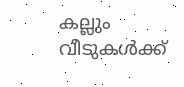കല്ലും വീടുകള്‍ക്ക്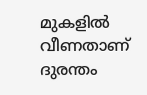മുകളില്‍ വീണതാണ് ദുരന്തം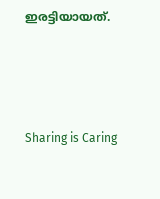ഇരട്ടിയായത്.




Sharing is Caring